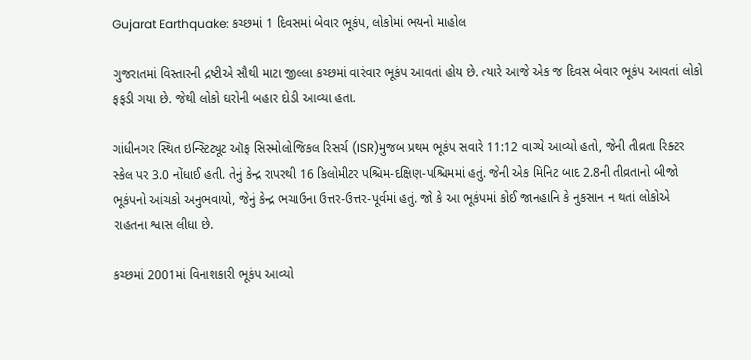Gujarat Earthquake: કચ્છમાં 1 દિવસમાં બેવાર ભૂકંપ, લોકોમાં ભયનો માહોલ

ગુજરાતમાં વિસ્તારની દ્રષ્ટીએ સૌથી માટા જીલ્લા કચ્છમાં વારંવાર ભૂકંપ આવતાં હોય છે. ત્યારે આજે એક જ દિવસ બેવાર ભૂકંપ આવતાં લોકો ફફડી ગયા છે. જેથી લોકો ઘરોની બહાર દોડી આવ્યા હતા.

ગાંધીનગર સ્થિત ઇન્સ્ટિટ્યૂટ ઑફ સિસ્મોલોજિકલ રિસર્ચ (ISR)મુજબ પ્રથમ ભૂકંપ સવારે 11:12 વાગ્યે આવ્યો હતો, જેની તીવ્રતા રિક્ટર સ્કેલ પર 3.0 નોંધાઈ હતી. તેનું કેન્દ્ર રાપરથી 16 કિલોમીટર પશ્ચિમ-દક્ષિણ-પશ્ચિમમાં હતું. જેની એક મિનિટ બાદ 2.8ની તીવ્રતાનો બીજો ભૂકંપનો આંચકો અનુભવાયો, જેનું કેન્દ્ર ભચાઉના ઉત્તર-ઉત્તર-પૂર્વમાં હતું. જો કે આ ભૂકંપમાં કોઈ જાનહાનિ કે નુકસાન ન થતાં લોકોએ રાહતના શ્વાસ લીધા છે.

કચ્છમાં 2001માં વિનાશકારી ભૂકંપ આવ્યો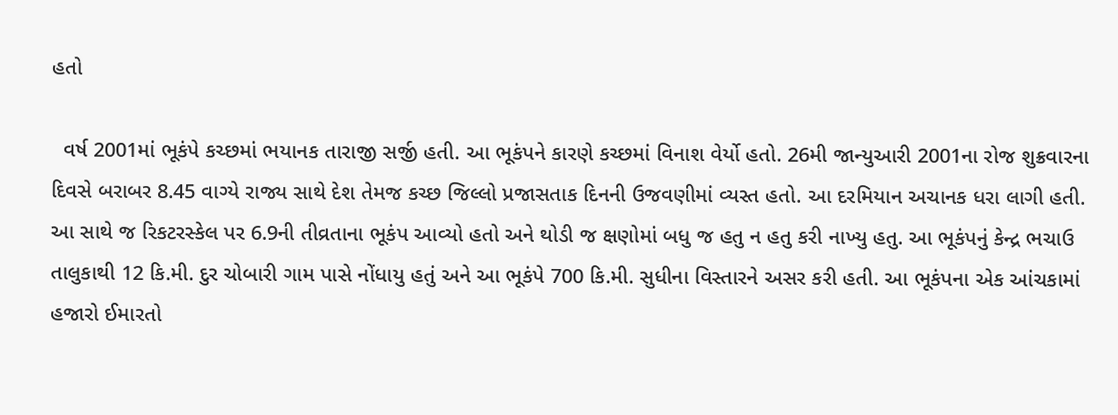હતો

  વર્ષ 2001માં ભૂકંપે કચ્છમાં ભયાનક તારાજી સર્જી હતી. આ ભૂકંપને કારણે કચ્છમાં વિનાશ વેર્યો હતો. 26મી જાન્યુઆરી 2001ના રોજ શુક્રવારના દિવસે બરાબર 8.45 વાગ્યે રાજ્ય સાથે દેશ તેમજ કચ્છ જિલ્લો પ્રજાસતાક દિનની ઉજવણીમાં વ્યસ્ત હતો. આ દરમિયાન અચાનક ધરા લાગી હતી. આ સાથે જ રિકટરસ્કેલ પર 6.9ની તીવ્રતાના ભૂકંપ આવ્યો હતો અને થોડી જ ક્ષણોમાં બધુ જ હતુ ન હતુ કરી નાખ્યુ હતુ. આ ભૂકંપનું કેન્દ્ર ભચાઉ તાલુકાથી 12 કિ.મી. દુર ચોબારી ગામ પાસે નોંધાયુ હતું અને આ ભૂકંપે 700 કિ.મી. સુધીના વિસ્તારને અસર કરી હતી. આ ભૂકંપના એક આંચકામાં હજારો ઈમારતો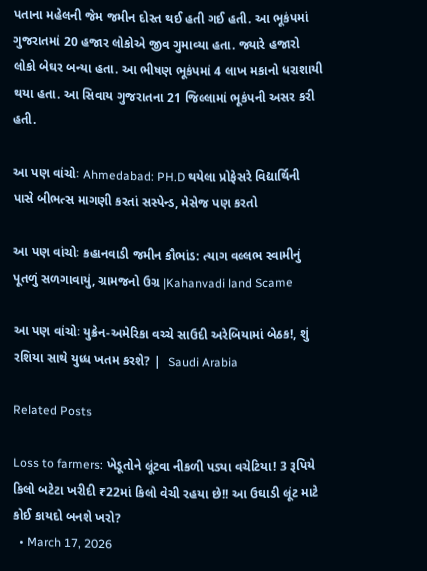પતાના મહેલની જેમ જમીન દોસ્ત થઈ હતી ગઈ હતી. આ ભૂકંપમાં ગુજરાતમાં 20 હજાર લોકોએ જીવ ગુમાવ્યા હતા. જ્યારે હજારો લોકો બેઘર બન્યા હતા. આ ભીષણ ભૂકંપમાં 4 લાખ મકાનો ધરાશાયી થયા હતા. આ સિવાય ગુજરાતના 21 જિલ્લામાં ભૂકંપની અસર કરી હતી.

આ પણ વાંચોઃ Ahmedabad: PH.D થયેલા પ્રોફેસરે વિદ્યાર્થિની પાસે બીભત્સ માગણી કરતાં સસ્પેન્ડ, મેસેજ પણ કરતો

આ પણ વાંચોઃ કહાનવાડી જમીન કૌભાંડ: ત્યાગ વલ્લભ સ્વામીનું પૂતળું સળગાવાયું, ગ્રામજનો ઉગ્ર |Kahanvadi land Scame

આ પણ વાંચોઃ યુક્રેન-અમેરિકા વચ્ચે સાઉદી અરેબિયામાં બેઠક!, શું રશિયા સાથે યુધ્ધ ખતમ કરશે? |  Saudi Arabia

Related Posts

Loss to farmers: ખેડૂતોને લૂંટવા નીકળી પડ્યા વચેટિયા! 3 રૂપિયે કિલો બટેટા ખરીદી ₹22માં કિલો વેચી રહયા છે!! આ ઉઘાડી લૂંટ માટે કોઈ કાયદો બનશે ખરો?
  • March 17, 2026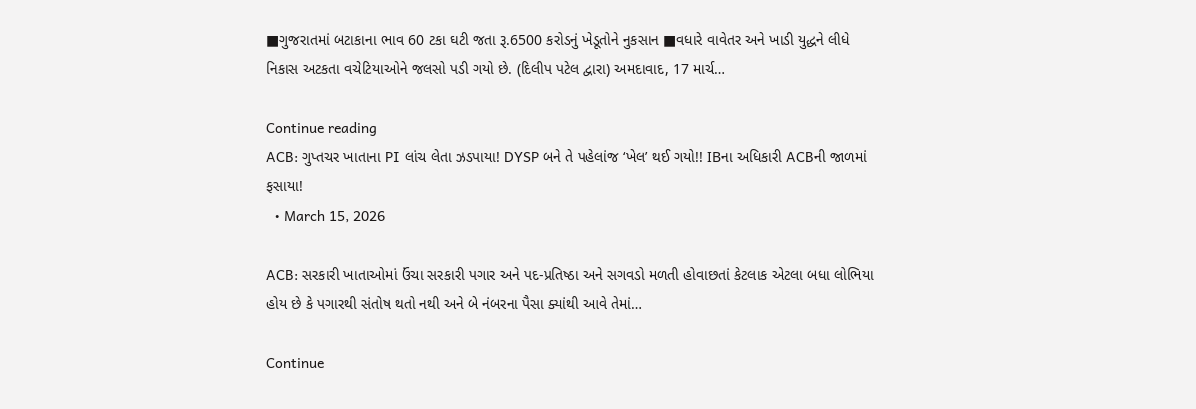■ગુજરાતમાં બટાકાના ભાવ 60 ટકા ઘટી જતા રૂ.6500 કરોડનું ખેડૂતોને નુકસાન ■વધારે વાવેતર અને ખાડી યુદ્ધને લીધે નિકાસ અટકતા વચેટિયાઓને જલસો પડી ગયો છે. (દિલીપ પટેલ દ્વારા) અમદાવાદ, 17 માર્ચ…

Continue reading
ACB: ગુપ્તચર ખાતાના PI લાંચ લેતા ઝડપાયા! DYSP બને તે પહેલાંજ ‘ખેલ’ થઈ ગયો!! IBના અધિકારી ACBની જાળમાં ફસાયા!
  • March 15, 2026

ACB: સરકારી ખાતાઓમાં ઉંચા સરકારી પગાર અને પદ-પ્રતિષ્ઠા અને સગવડો મળતી હોવાછતાં કેટલાક એટલા બધા લોભિયા હોય છે કે પગારથી સંતોષ થતો નથી અને બે નંબરના પૈસા ક્યાંથી આવે તેમાં…

Continue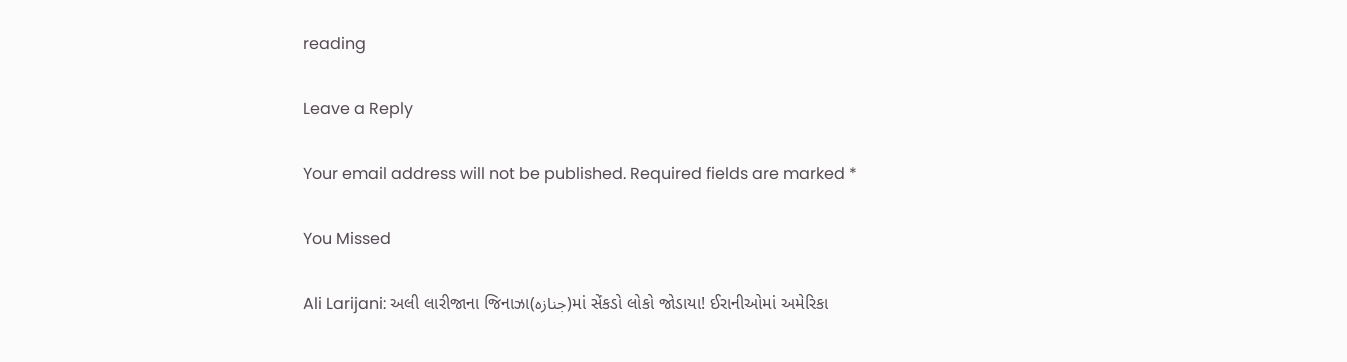reading

Leave a Reply

Your email address will not be published. Required fields are marked *

You Missed

Ali Larijani: અલી લારીજાના જિનાઝા(جنازہ)માં સેંકડો લોકો જોડાયા! ઈરાનીઓમાં અમેરિકા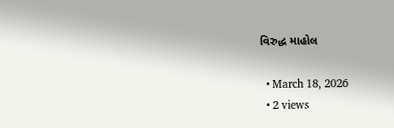વિરુદ્ધ માહોલ

  • March 18, 2026
  • 2 views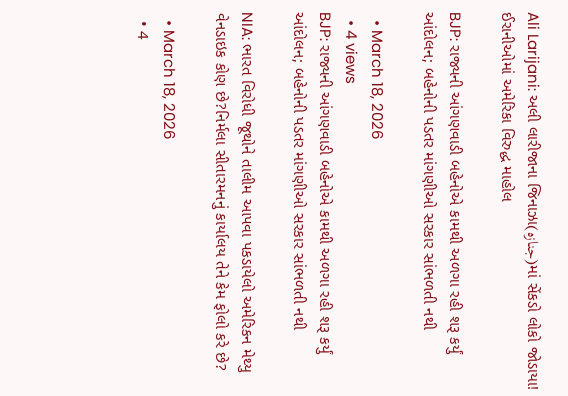Ali Larijani: અલી લારીજાના જિનાઝા(جنازہ)માં સેંકડો લોકો જોડાયા! ઈરાનીઓમાં અમેરિકા વિરુદ્ધ માહોલ

BJP: રાજ્યની આંગણવાડી બહેનોએ કામથી અળગા રહી શરૂ કર્યું આંદોલન; બહેનોની પડતર માંગણીઓ સરકાર સાંભળતી નથી

  • March 18, 2026
  • 4 views
BJP: રાજ્યની આંગણવાડી બહેનોએ કામથી અળગા રહી શરૂ કર્યું આંદોલન; બહેનોની પડતર માંગણીઓ સરકાર સાંભળતી નથી

NIA: ભારત વિરોધી જૂથોને તાલીમ આપવા પકડાયેલો અમેરિકન મેથ્યુ વેનડાઇક કોણ છે?નિર્મલા સીતારમનનું કાર્યાલય તેને કેમ ફોલો કરે છે?

  • March 18, 2026
  • 4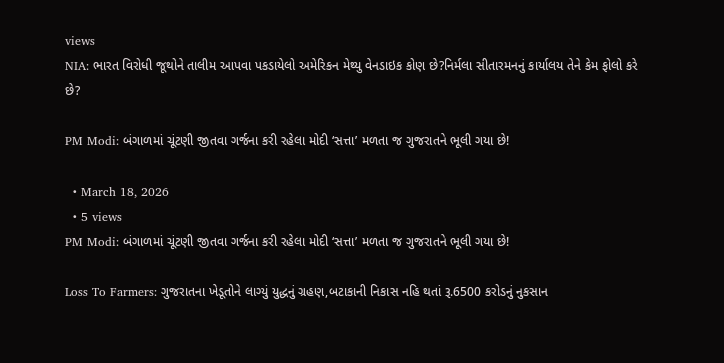views
NIA: ભારત વિરોધી જૂથોને તાલીમ આપવા પકડાયેલો અમેરિકન મેથ્યુ વેનડાઇક કોણ છે?નિર્મલા સીતારમનનું કાર્યાલય તેને કેમ ફોલો કરે છે?

PM Modi: બંગાળમાં ચૂંટણી જીતવા ગર્જના કરી રહેલા મોદી ‘સત્તા’ મળતા જ ગુજરાતને ભૂલી ગયા છે!

  • March 18, 2026
  • 5 views
PM Modi: બંગાળમાં ચૂંટણી જીતવા ગર્જના કરી રહેલા મોદી ‘સત્તા’ મળતા જ ગુજરાતને ભૂલી ગયા છે!

Loss To Farmers: ગુજરાતના ખેડૂતોને લાગ્યું યુદ્ધનું ગ્રહણ,બટાકાની નિકાસ નહિ થતાં રૂ.6500 કરોડનું નુકસાન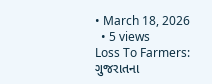• March 18, 2026
  • 5 views
Loss To Farmers: ગુજરાતના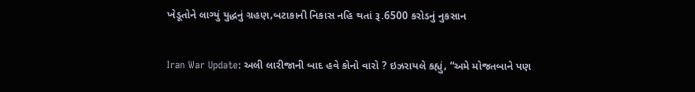ખેડૂતોને લાગ્યું યુદ્ધનું ગ્રહણ,બટાકાની નિકાસ નહિ થતાં રૂ.6500 કરોડનું નુકસાન

Iran War Update: અલી લારીજાની બાદ હવે કોનો વારો ? ઇઝરાયલે કહ્યું, “અમે મોજતબાને પણ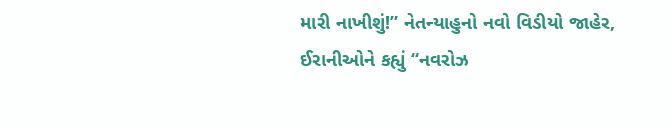મારી નાખીશું!” નેતન્યાહુનો નવો વિડીયો જાહેર, ઈરાનીઓને કહ્યું “નવરોઝ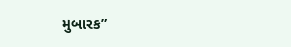મુબારક”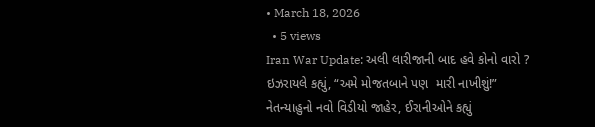• March 18, 2026
  • 5 views
Iran War Update: અલી લારીજાની બાદ હવે કોનો વારો ? ઇઝરાયલે કહ્યું, “અમે મોજતબાને પણ  મારી નાખીશું!” નેતન્યાહુનો નવો વિડીયો જાહેર, ઈરાનીઓને કહ્યું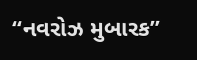“નવરોઝ મુબારક”